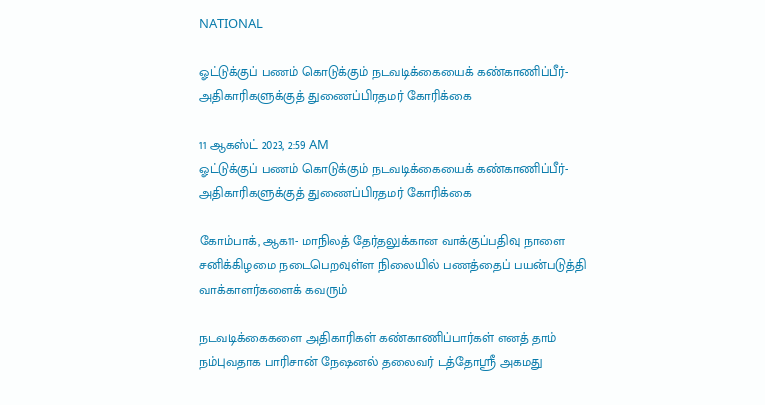NATIONAL

ஓட்டுக்குப் பணம் கொடுக்கும் நடவடிக்கையைக் கண்காணிப்பீர்- அதிகாரிகளுக்குத் துணைப்பிரதமர் கோரிக்கை

11 ஆகஸ்ட் 2023, 2:59 AM
ஓட்டுக்குப் பணம் கொடுக்கும் நடவடிக்கையைக் கண்காணிப்பீர்- அதிகாரிகளுக்குத் துணைப்பிரதமர் கோரிக்கை

கோம்பாக், ஆக11- மாநிலத் தேர்தலுக்கான வாக்குப்பதிவு நாளை சனிக்கிழமை நடைபெறவுள்ள நிலையில் பணத்தைப் பயன்படுத்தி வாக்காளர்களைக் கவரும்

நடவடிக்கைகளை அதிகாரிகள் கண்காணிப்பார்கள் எனத் தாம் நம்புவதாக பாரிசான் நேஷனல் தலைவர் டத்தோஸ்ரீ அகமது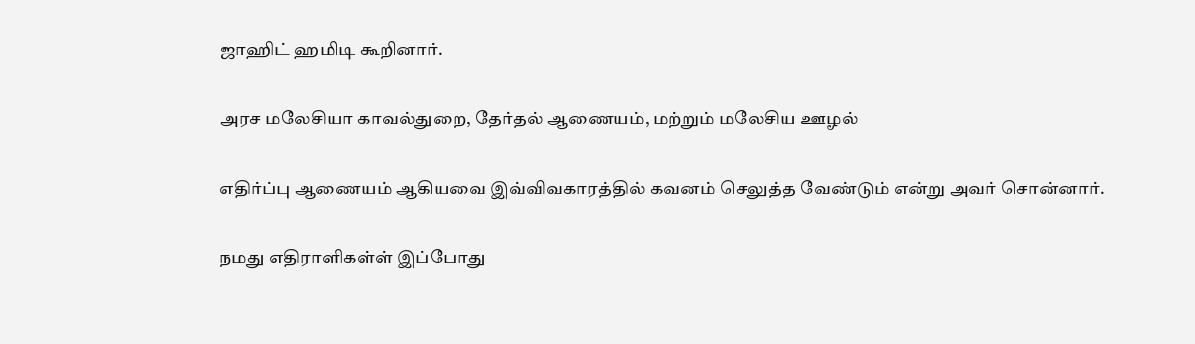ஜாஹிட் ஹமிடி கூறினார்.

அரச மலேசியா காவல்துறை, தேர்தல் ஆணையம், மற்றும் மலேசிய ஊழல்

எதிர்ப்பு ஆணையம் ஆகியவை இவ்விவகாரத்தில் கவனம் செலுத்த வேண்டும் என்று அவர் சொன்னார்.

நமது எதிராளிகள்ள் இப்போது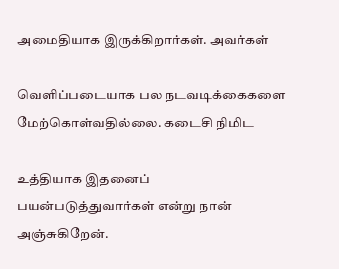அமைதியாக இருக்கிறார்கள். அவர்கள்

வெளிப்படையாக பல நடவடிக்கைகளை மேற்கொள்வதில்லை. கடைசி நிமிட

உத்தியாக இதனைப் பயன்படுத்துவார்கள் என்று நான் அஞ்சுகிறேன்.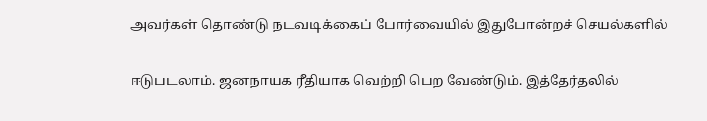அவர்கள் தொண்டு நடவடிக்கைப் போர்வையில் இதுபோன்றச் செயல்களில்

ஈடுபடலாம். ஜனநாயக ரீதியாக வெற்றி பெற வேண்டும். இத்தேர்தலில்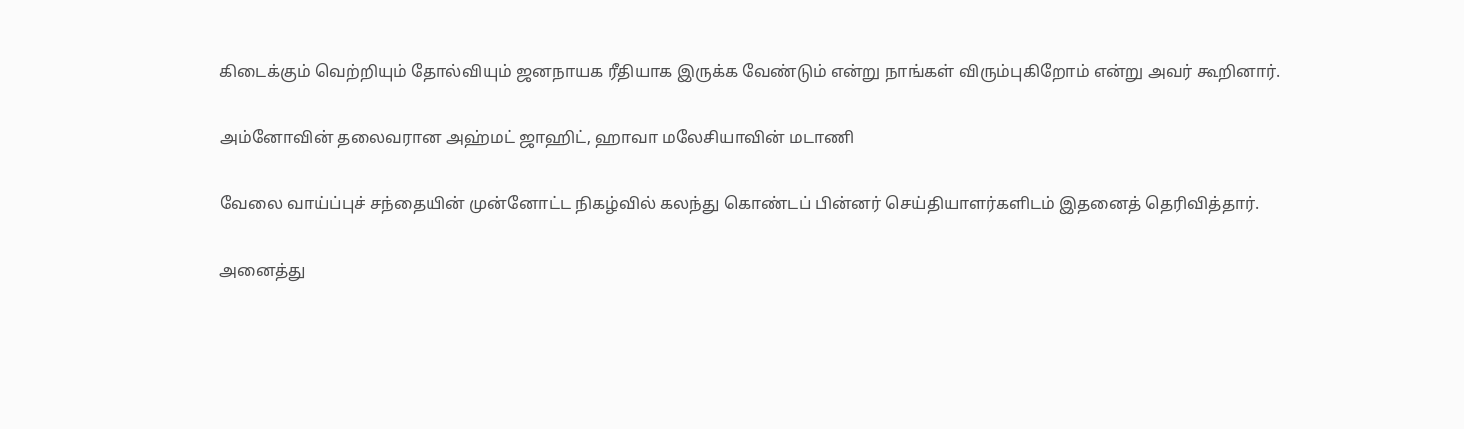கிடைக்கும் வெற்றியும் தோல்வியும் ஜனநாயக ரீதியாக இருக்க வேண்டும் என்று நாங்கள் விரும்புகிறோம் என்று அவர் கூறினார்.

அம்னோவின் தலைவரான அஹ்மட் ஜாஹிட், ஹாவா மலேசியாவின் மடாணி

வேலை வாய்ப்புச் சந்தையின் முன்னோட்ட நிகழ்வில் கலந்து கொண்டப் பின்னர் செய்தியாளர்களிடம் இதனைத் தெரிவித்தார்.

அனைத்து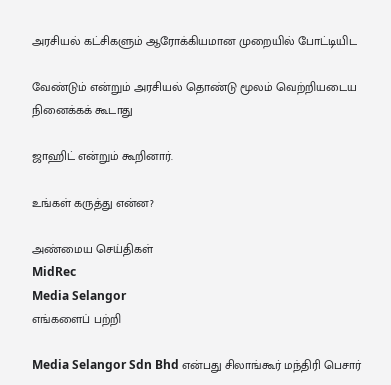அரசியல் கட்சிகளும் ஆரோக்கியமான முறையில் போட்டியிட

வேண்டும் என்றும் அரசியல் தொண்டு மூலம் வெற்றியடைய நினைக்கக் கூடாது

ஜாஹிட் என்றும் கூறினார்.

உங்கள் கருத்து என்ன?

அண்மைய செய்திகள்
MidRec
Media Selangor
எங்களைப் பற்றி

Media Selangor Sdn Bhd என்பது சிலாங்கூர் மந்திரி பெசார்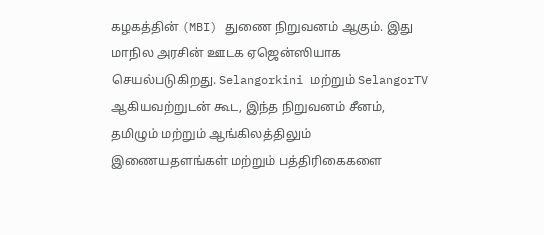கழகத்தின் (MBI) துணை நிறுவனம் ஆகும். இது மாநில அரசின் ஊடக ஏஜென்ஸியாக செயல்படுகிறது. Selangorkini மற்றும் SelangorTV ஆகியவற்றுடன் கூட, இந்த நிறுவனம் சீனம், தமிழும் மற்றும் ஆங்கிலத்திலும் இணையதளங்கள் மற்றும் பத்திரிகைகளை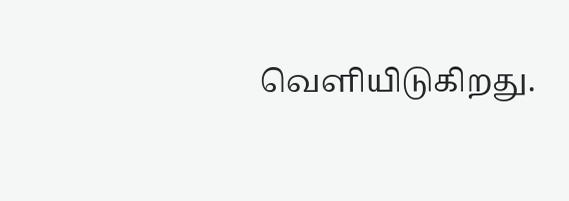வெளியிடுகிறது.